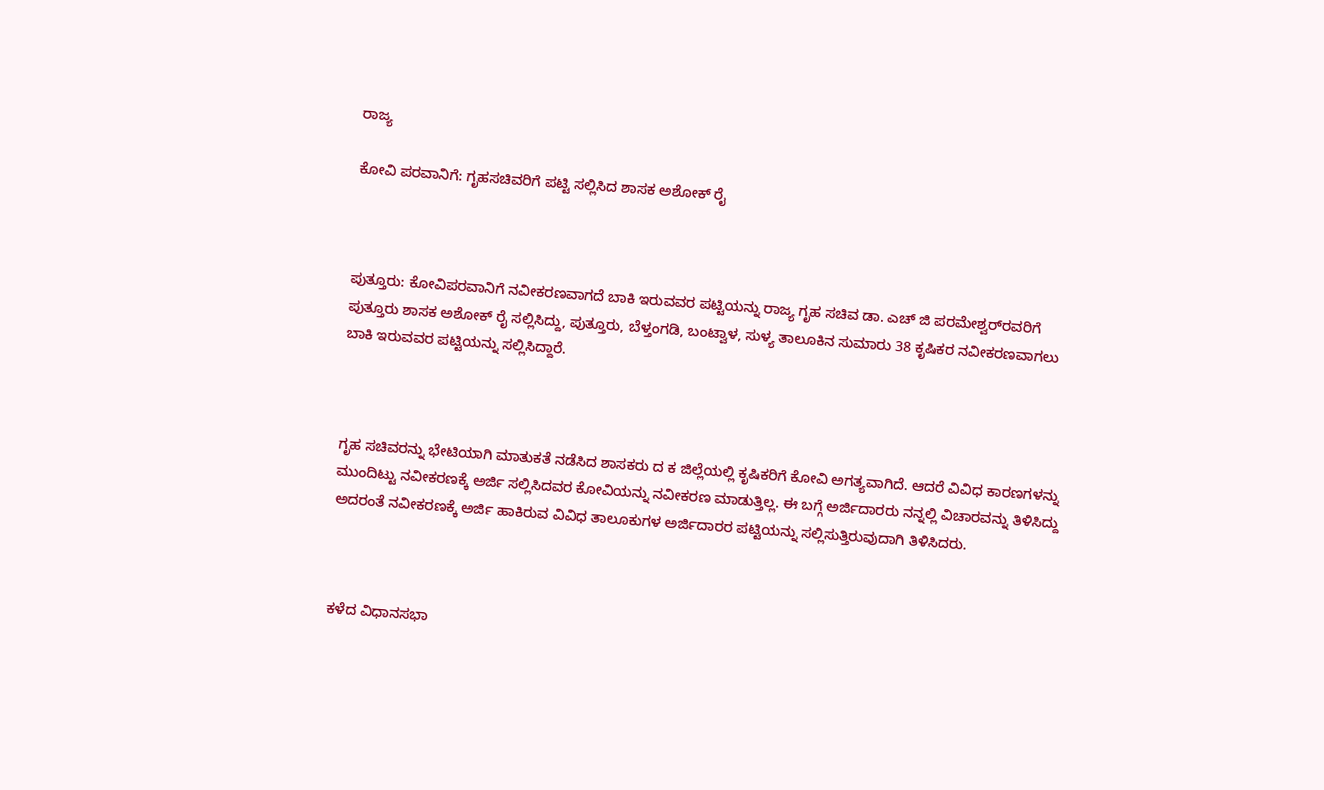ರಾಜ್ಯ

ಕೋವಿ ಪರವಾನಿಗೆ: ಗೃಹಸಚಿವರಿಗೆ ಪಟ್ಟಿ ಸಲ್ಲಿಸಿದ ಶಾಸಕ ಅಶೋಕ್ ರೈ



ಪುತ್ತೂರು: ಕೋವಿಪರವಾನಿಗೆ ನವೀಕರಣವಾಗದೆ ಬಾಕಿ ಇರುವವರ ಪಟ್ಟಿಯನ್ನು ರಾಜ್ಯ ಗೃಹ ಸಚಿವ ಡಾ. ಎಚ್ ಜಿ ಪರಮೇಶ್ವರ್‌ರವರಿಗೆ ಪುತ್ತೂರು ಶಾಸಕ ಅಶೋಕ್ ರೈ ಸಲ್ಲಿಸಿದ್ದು, ಪುತ್ತೂರು, ಬೆಳ್ತಂಗಡಿ, ಬಂಟ್ವಾಳ, ಸುಳ್ಯ ತಾಲೂಕಿನ ಸುಮಾರು 38 ಕೃಷಿಕರ ನವೀಕರಣವಾಗಲು ಬಾಕಿ ಇರುವವರ ಪಟ್ಟಿಯನ್ನು ಸಲ್ಲಿಸಿದ್ದಾರೆ.



ಗೃಹ ಸಚಿವರನ್ನು ಭೇಟಿಯಾಗಿ ಮಾತುಕತೆ ನಡೆಸಿದ ಶಾಸಕರು ದ ಕ ಜಿಲ್ಲೆಯಲ್ಲಿ ಕೃಷಿಕರಿಗೆ ಕೋವಿ ಅಗತ್ಯವಾಗಿದೆ. ಆದರೆ ವಿವಿಧ ಕಾರಣಗಳನ್ನು ಮುಂದಿಟ್ಟು ನವೀಕರಣಕ್ಕೆ ಅರ್ಜಿ ಸಲ್ಲಿಸಿದವರ ಕೋವಿಯನ್ನು ನವೀಕರಣ ಮಾಡುತ್ತಿಲ್ಲ. ಈ ಬಗ್ಗೆ ಅರ್ಜಿದಾರರು ನನ್ನಲ್ಲಿ ವಿಚಾರವನ್ನು ತಿಳಿಸಿದ್ದು ಅದರಂತೆ ನವೀಕರಣಕ್ಕೆ ಅರ್ಜಿ ಹಾಕಿರುವ ವಿವಿಧ ತಾಲೂಕುಗಳ ಅರ್ಜಿದಾರರ ಪಟ್ಟಿಯನ್ನು ಸಲ್ಲಿಸುತ್ತಿರುವುದಾಗಿ ತಿಳಿಸಿದರು.



ಕಳೆದ ವಿಧಾನಸಭಾ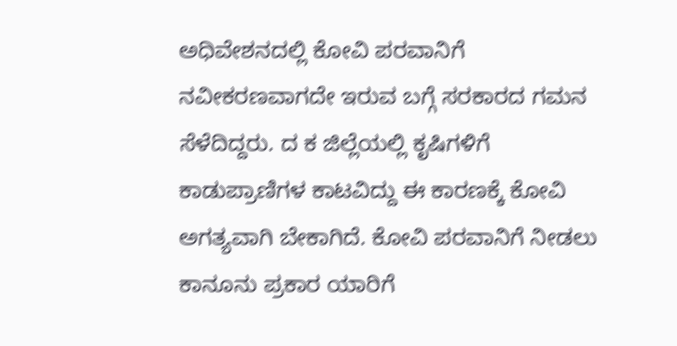ಅಧಿವೇಶನದಲ್ಲಿ ಕೋವಿ ಪರವಾನಿಗೆ ನವೀಕರಣವಾಗದೇ ಇರುವ ಬಗ್ಗೆ ಸರಕಾರದ ಗಮನ ಸೆಳೆದಿದ್ದರು. ದ ಕ ಜಿಲ್ಲೆಯಲ್ಲಿ ಕೃಷಿಗಳಿಗೆ ಕಾಡುಪ್ರಾಣಿಗಳ ಕಾಟವಿದ್ದು ಈ ಕಾರಣಕ್ಕೆ ಕೋವಿ ಅಗತ್ಯವಾಗಿ ಬೇಕಾಗಿದೆ. ಕೋವಿ ಪರವಾನಿಗೆ ನೀಡಲು ಕಾನೂನು ಪ್ರಕಾರ ಯಾರಿಗೆ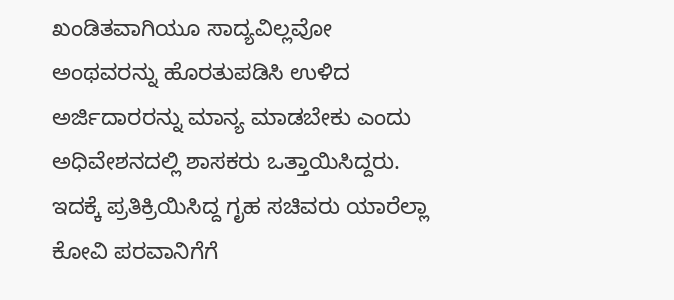ಖಂಡಿತವಾಗಿಯೂ ಸಾದ್ಯವಿಲ್ಲವೋ ಅಂಥವರನ್ನು ಹೊರತುಪಡಿಸಿ ಉಳಿದ ಅರ್ಜಿದಾರರನ್ನು ಮಾನ್ಯ ಮಾಡಬೇಕು ಎಂದು ಅಧಿವೇಶನದಲ್ಲಿ ಶಾಸಕರು ಒತ್ತಾಯಿಸಿದ್ದರು. ಇದಕ್ಕೆ ಪ್ರತಿಕ್ರಿಯಿಸಿದ್ದ ಗೃಹ ಸಚಿವರು ಯಾರೆಲ್ಲಾ ಕೋವಿ ಪರವಾನಿಗೆಗೆ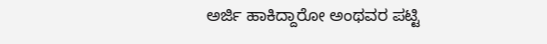ಅರ್ಜಿ ಹಾಕಿದ್ದಾರೋ ಅಂಥವರ ಪಟ್ಟಿ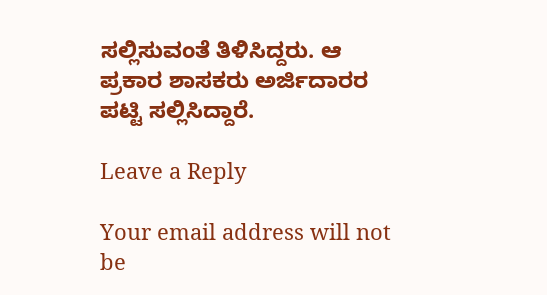ಸಲ್ಲಿಸುವಂತೆ ತಿಳಿಸಿದ್ದರು. ಆ ಪ್ರಕಾರ ಶಾಸಕರು ಅರ್ಜಿದಾರರ ಪಟ್ಟಿ ಸಲ್ಲಿಸಿದ್ದಾರೆ.

Leave a Reply

Your email address will not be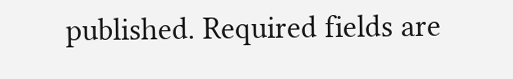published. Required fields are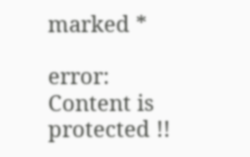marked *

error: Content is protected !!